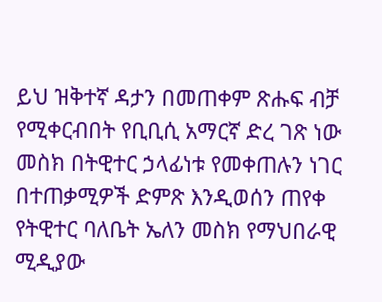ይህ ዝቅተኛ ዳታን በመጠቀም ጽሑፍ ብቻ የሚቀርብበት የቢቢሲ አማርኛ ድረ ገጽ ነው
መስክ በትዊተር ኃላፊነቱ የመቀጠሉን ነገር በተጠቃሚዎች ድምጽ እንዲወሰን ጠየቀ
የትዊተር ባለቤት ኤለን መስክ የማህበራዊ ሚዲያው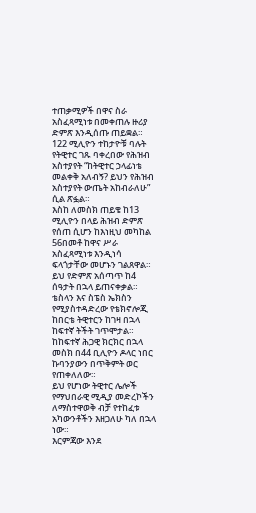ተጠቃሚዎች በዋና ስራ አስፈጻሚነቱ በመቀጠሉ ዙሪያ ድምጽ እንዲሰጡ ጠይቋል።
122 ሚሊዮን ተከታዮቹ ባሉት የትዊተር ገጹ ባቀረበው የሕዝብ አስተያየት “ከትዊተር ኃላፊነቴ መልቀቅ አለብኝ? ይህን የሕዝብ አስተያየት ውጤት አከብራለሁ” ሲል ጽፏል።
እስከ ለመስክ ጠይቄ ከ13 ሚሊዮን በላይ ሕዝብ ድምጽ የሰጠ ሲሆን ከእነዚህ መካከል 56በመቶ ከዋና ሥራ አስፈጻሚነቱ እንዲነሳ ፍላጎታቸው መሆኑን ገልጸዋል።
ይህ የድምጽ አሰጣጥ ከ4 ሰዓታት በኋላ ይጠናቀቃል።
ቴስላን እና ስፔስ ኤክስን የሚያስተዳድረው የቴክኖሎጂ ከበርቴ ትዊተርን ከገዛ በኋላ ከፍተኛ ትችት ገጥሞታል።
ከከፍተኛ ሕጋዊ ክርክር በኋላ መስክ በ44 ቢሊዮን ዶላር ነበር ኩባንያውን በጥቅምት ወር የጠቀለለው።
ይህ የሆነው ትዊተር ሌሎች የማህበራዊ ሚዲያ መድረኮችን ለማስተዋወቅ ብቻ የተከፈቱ አካውንቶችን እዘጋለሁ ካለ በኋላ ነው።
እርምጃው እንደ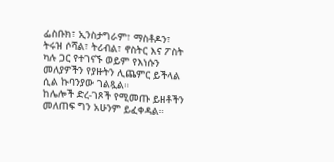ፌስቡክ፣ ኢንስታግራም፣ ማስቶዶን፣ ትሩዝ ሶሻል፣ ትሪብል፣ ኖስትር እና ፖስት ካሉ ጋር የተገናኙ ወይም የእነሱን መለያዎችን የያዙትን ሊጨምር ይችላል ሲል ኩባንያው ገልጿል።
ከሌሎች ድረ-ገጾች የሚመጡ ይዘቶችን መለጠፍ ግን አሁንም ይፈቀዳል።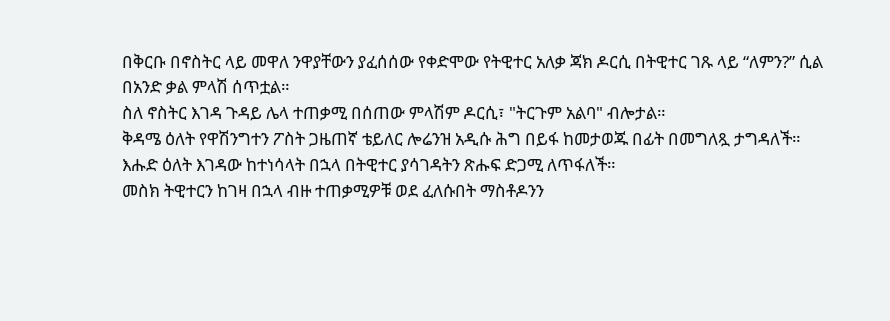በቅርቡ በኖስትር ላይ መዋለ ንዋያቸውን ያፈሰሰው የቀድሞው የትዊተር አለቃ ጃክ ዶርሲ በትዊተር ገጹ ላይ “ለምን?” ሲል በአንድ ቃል ምላሽ ሰጥቷል።
ስለ ኖስትር እገዳ ጉዳይ ሌላ ተጠቃሚ በሰጠው ምላሽም ዶርሲ፣ "ትርጉም አልባ" ብሎታል።
ቅዳሜ ዕለት የዋሽንግተን ፖስት ጋዜጠኛ ቴይለር ሎሬንዝ አዲሱ ሕግ በይፋ ከመታወጁ በፊት በመግለጿ ታግዳለች።
እሑድ ዕለት እገዳው ከተነሳላት በኋላ በትዊተር ያሳገዳትን ጽሑፍ ድጋሚ ለጥፋለች።
መስክ ትዊተርን ከገዛ በኋላ ብዙ ተጠቃሚዎቹ ወደ ፈለሱበት ማስቶዶንን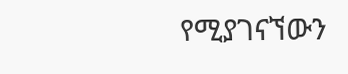የሚያገናኘውን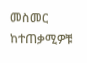መስመር ከተጠቃሚዎቹ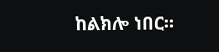ከልክሎ ነበር።